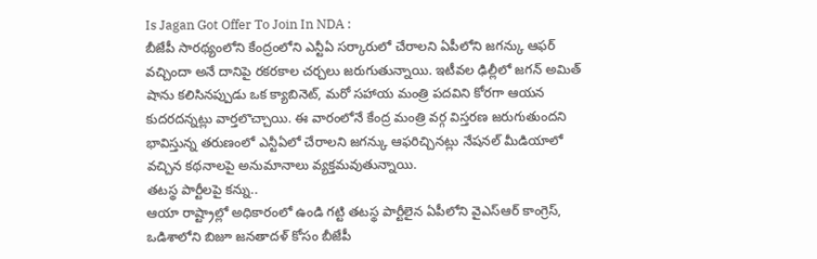Is Jagan Got Offer To Join In NDA :
బీజేపీ సారథ్యంలోని కేంద్రంలోని ఎన్టీఏ సర్కారులో చేరాలని ఏపీలోని జగన్కు ఆఫర్ వచ్చిందా అనే దానిపై రకరకాల చర్చలు జరుగుతున్నాయి. ఇటీవల ఢిల్లీలో జగన్ అమిత్ షాను కలిసినప్పుడు ఒక క్యాబినెట్, మరో సహాయ మంత్రి పదవిని కోరగా ఆయన కుదరదన్నట్లు వార్తలొచ్చాయి. ఈ వారంలోనే కేంద్ర మంత్రి వర్గ విస్తరణ జరుగుతుందని భావిస్తున్న తరుణంలో ఎన్టీఏలో చేరాలని జగన్కు ఆఫరిచ్చినట్లు నేషనల్ మీడియాలో వచ్చిన కథనాలపై అనుమానాలు వ్యక్తమవుతున్నాయి.
తటస్థ పార్టీలపై కన్ను..
ఆయా రాష్ట్రాల్లో అధికారంలో ఉండి గట్టి తటస్థ పార్టీలైన ఏపీలోని వైఎస్ఆర్ కాంగ్రెస్, ఒడిశాలోని బిజూ జనతాదళ్ కోసం బీజేపీ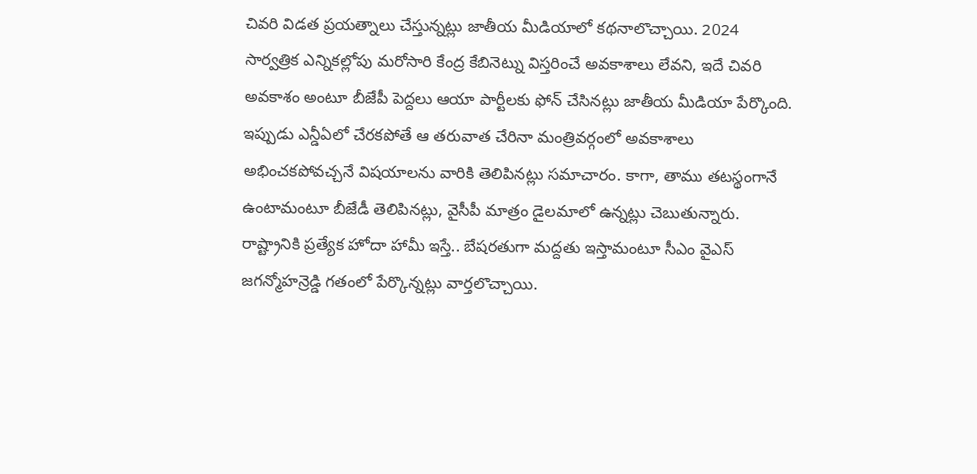చివరి విడత ప్రయత్నాలు చేస్తున్నట్లు జాతీయ మీడియాలో కథనాలొచ్చాయి. 2024 సార్వత్రిక ఎన్నికల్లోపు మరోసారి కేంద్ర కేబినెట్ను విస్తరించే అవకాశాలు లేవని, ఇదే చివరి అవకాశం అంటూ బీజేపీ పెద్దలు ఆయా పార్టీలకు ఫోన్ చేసినట్లు జాతీయ మీడియా పేర్కొంది. ఇప్పుడు ఎన్డీఏలో చేరకపోతే ఆ తరువాత చేరినా మంత్రివర్గంలో అవకాశాలు అభించకపోవచ్చనే విషయాలను వారికి తెలిపినట్లు సమాచారం. కాగా, తాము తటస్థంగానే ఉంటామంటూ బీజేడీ తెలిపినట్లు, వైసీపీ మాత్రం డైలమాలో ఉన్నట్లు చెబుతున్నారు. రాష్ట్రానికి ప్రత్యేక హోదా హామీ ఇస్తే.. బేషరతుగా మద్దతు ఇస్తామంటూ సీఎం వైఎస్ జగన్మోహన్రెడ్డి గతంలో పేర్కొన్నట్లు వార్తలొచ్చాయి.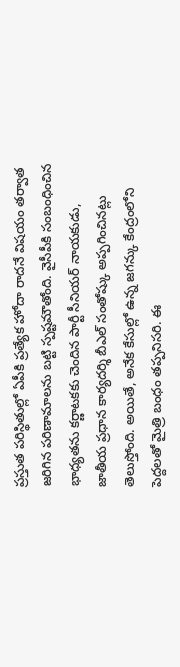ప్రస్తుత పరిస్థితుల్లో ఏపీకి ప్రత్యేక హోదా రాదనే విషయం తర్వాత జరిగిన పరిణామాలను బట్టి స్పష్టమౌతోంది. వైసీపీకి సంబంధించిన భాధ్యతను కర్ణాటకకు చెందిన పార్టీ సీనియర్ నాయకుడు, జాతీయ ప్రధాన కార్యదర్శి బీఎల్ సంతోష్కు అప్పగించినట్లు తెలుస్తోంది. అయితే, అనేక కేసుల్లో ఉన్న జగన్కు కేంద్రంలోని పెద్దలతో మైత్రి బంధం తప్పనిసరి. ఈ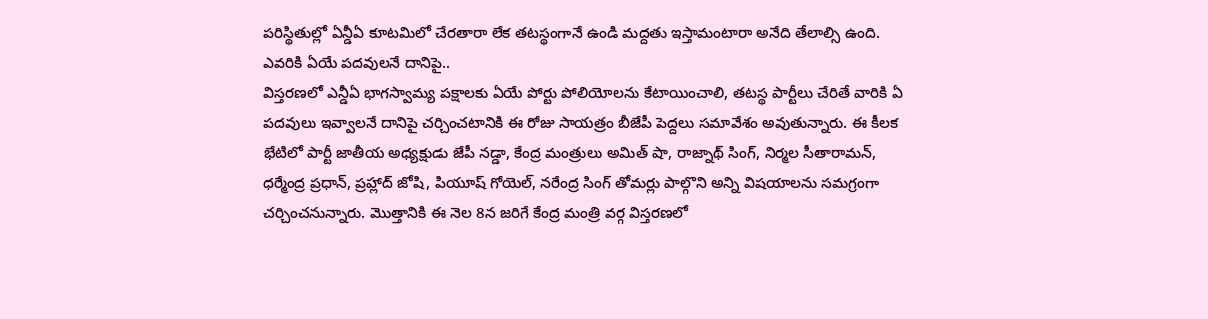పరిస్థితుల్లో ఏన్డీఏ కూటమిలో చేరతారా లేక తటస్థంగానే ఉండి మద్దతు ఇస్తామంటారా అనేది తేలాల్సి ఉంది.
ఎవరికి ఏయే పదవులనే దానిపై..
విస్తరణలో ఎన్డీఏ భాగస్వామ్య పక్షాలకు ఏయే పోర్టు పోలియోలను కేటాయించాలి, తటస్థ పార్టీలు చేరితే వారికి ఏ పదవులు ఇవ్వాలనే దానిపై చర్చించటానికి ఈ రోజు సాయత్రం బీజేపీ పెద్దలు సమావేశం అవుతున్నారు. ఈ కీలక భేటిలో పార్టీ జాతీయ అధ్యక్షుడు జేపీ నడ్డా, కేంద్ర మంత్రులు అమిత్ షా, రాజ్నాథ్ సింగ్, నిర్మల సీతారామన్, ధర్మేంద్ర ప్రధాన్, ప్రహ్లాద్ జోషి, పియూష్ గోయెల్, నరేంద్ర సింగ్ తోమర్లు పాల్గొని అన్ని విషయాలను సమగ్రంగా చర్చించనున్నారు. మొత్తానికి ఈ నెల 8న జరిగే కేంద్ర మంత్రి వర్గ విస్తరణలో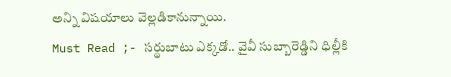అన్ని విషయాలు వెల్లడికానున్నాయి.
Must Read ;- సర్థుబాటు ఎక్కడో.. వైవీ సుబ్బారెడ్డిని ధిల్లీకి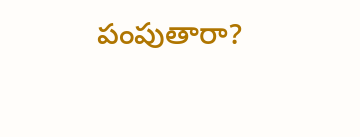పంపుతారా?